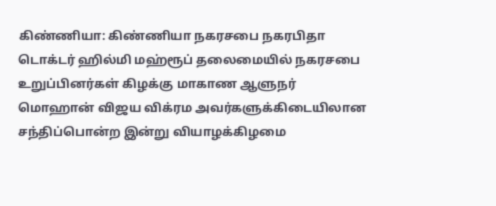கிண்ணியா: கிண்ணியா நகரசபை நகரபிதா டொக்டர் ஹில்மி மஹ்ரூப் தலைமையில் நகரசபை உறுப்பினர்கள் கிழக்கு மாகாண ஆளுநர் மொஹான் விஜய விக்ரம அவர்களுக்கிடையிலான சந்திப்பொன்ற இன்று வியாழக்கிழமை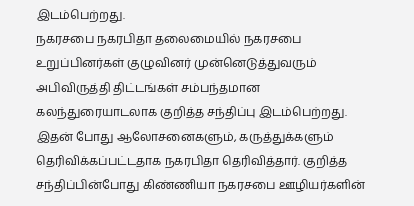இடம்பெற்றது.
நகரசபை நகரபிதா தலைமையில் நகரசபை உறுப்பினர்கள் குழுவினர் முன்னெடுத்துவரும் அபிவிருத்தி திட்டங்கள் சம்பந்தமான கலந்துரையாடலாக குறித்த சந்திப்பு இடம்பெற்றது. இதன் போது ஆலோசனைகளும், கருத்துக்களும் தெரிவிக்கப்பட்டதாக நகரபிதா தெரிவித்தார். குறித்த சந்திப்பின்போது கிண்ணியா நகரசபை ஊழியர்களின்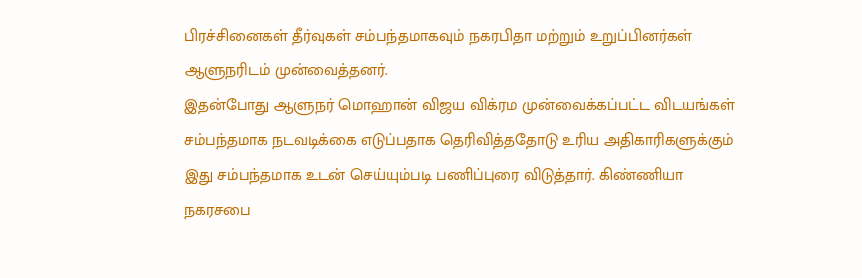பிரச்சினைகள் தீர்வுகள் சம்பந்தமாகவும் நகரபிதா மற்றும் உறுப்பினர்கள் ஆளுநரிடம் முன்வைத்தனர்.
இதன்போது ஆளுநர் மொஹான் விஜய விக்ரம முன்வைக்கப்பட்ட விடயங்கள் சம்பந்தமாக நடவடிக்கை எடுப்பதாக தெரிவித்ததோடு உரிய அதிகாரிகளுக்கும் இது சம்பந்தமாக உடன் செய்யும்படி பணிப்புரை விடுத்தார். கிண்ணியா நகரசபை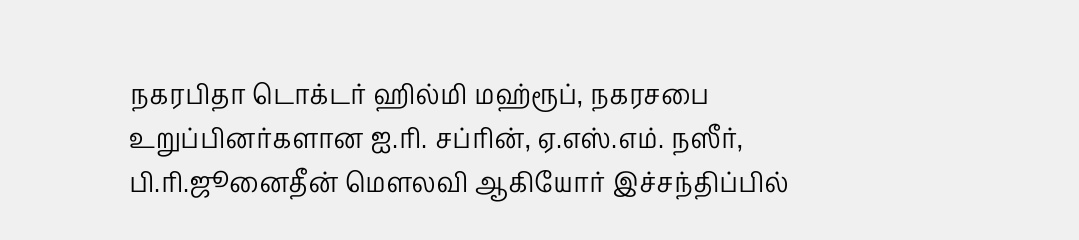நகரபிதா டொக்டர் ஹில்மி மஹ்ரூப், நகரசபை உறுப்பினர்களான ஐ.ரி. சப்ரின், ஏ.எஸ்.எம். நஸீர், பி.ரி.ஜூனைதீன் மௌலவி ஆகியோர் இச்சந்திப்பில்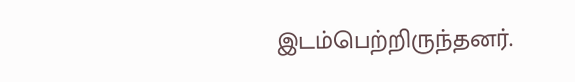இடம்பெற்றிருந்தனர்.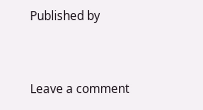Published by


Leave a comment